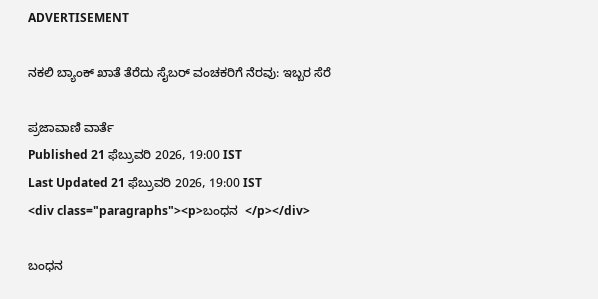ADVERTISEMENT

ನಕಲಿ ಬ್ಯಾಂಕ್‌ ಖಾತೆ ತೆರೆದು ಸೈಬರ್‌ ವಂಚಕರಿಗೆ ನೆರವು: ಇಬ್ಬರ ಸೆರೆ

ಪ್ರಜಾವಾಣಿ ವಾರ್ತೆ
Published 21 ಫೆಬ್ರುವರಿ 2026, 19:00 IST
Last Updated 21 ಫೆಬ್ರುವರಿ 2026, 19:00 IST
<div class="paragraphs"><p>ಬಂಧನ  </p></div>

ಬಂಧನ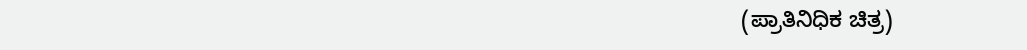(ಪ್ರಾತಿನಿಧಿಕ ಚಿತ್ರ)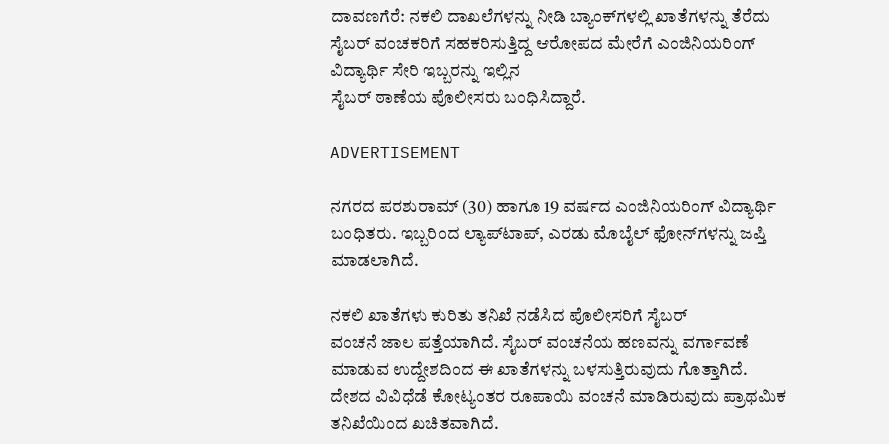ದಾವಣಗೆರೆ: ನಕಲಿ ದಾಖಲೆಗಳನ್ನು ನೀಡಿ ಬ್ಯಾಂಕ್‌ಗಳಲ್ಲಿ ಖಾತೆಗಳನ್ನು ತೆರೆದು ಸೈಬರ್ ವಂಚಕರಿಗೆ ಸಹಕರಿಸುತ್ತಿದ್ದ ಆರೋಪದ ಮೇರೆಗೆ ಎಂಜಿನಿಯರಿಂಗ್‌ ವಿದ್ಯಾರ್ಥಿ ಸೇರಿ ಇಬ್ಬರನ್ನು ಇಲ್ಲಿನ
ಸೈಬರ್‌ ಠಾಣೆಯ ಪೊಲೀಸರು ಬಂಧಿಸಿದ್ದಾರೆ.

ADVERTISEMENT

ನಗರದ ಪರಶುರಾಮ್‌ (30) ಹಾಗೂ 19 ವರ್ಷದ ಎಂಜಿನಿಯರಿಂಗ್‌ ವಿದ್ಯಾರ್ಥಿ ಬಂಧಿತರು. ಇಬ್ಬರಿಂದ ಲ್ಯಾಪ್‌ಟಾಪ್‌, ಎರಡು ಮೊಬೈಲ್‌ ಫೋನ್‌ಗಳನ್ನು ಜಪ್ತಿ ಮಾಡಲಾಗಿದೆ.

ನಕಲಿ ಖಾತೆಗಳು ಕುರಿತು ತನಿಖೆ ನಡೆಸಿದ ಪೊಲೀಸರಿಗೆ ಸೈಬರ್‌
ವಂಚನೆ ಜಾಲ ಪತ್ತೆಯಾಗಿದೆ. ಸೈಬರ್ ವಂಚನೆಯ ಹಣವನ್ನು ವರ್ಗಾವಣೆ ಮಾಡುವ ಉದ್ದೇಶದಿಂದ ಈ ಖಾತೆಗಳನ್ನು ಬಳಸುತ್ತಿರುವುದು ಗೊತ್ತಾಗಿದೆ. ದೇಶದ ವಿವಿಧೆಡೆ ಕೋಟ್ಯಂತರ ರೂಪಾಯಿ ವಂಚನೆ ಮಾಡಿರುವುದು ಪ್ರಾಥಮಿಕ ತನಿಖೆಯಿಂದ ಖಚಿತವಾಗಿದೆ.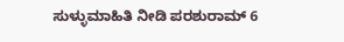ಸುಳ್ಳುಮಾಹಿತಿ ನೀಡಿ ಪರಶುರಾಮ್‌ 6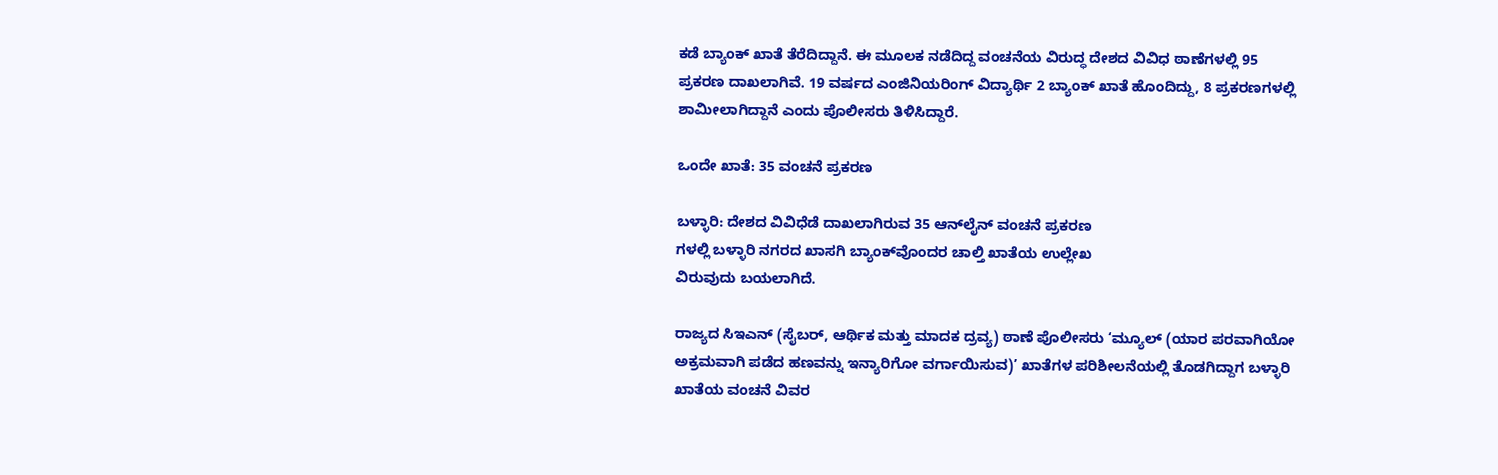ಕಡೆ ಬ್ಯಾಂಕ್‌ ಖಾತೆ ತೆರೆದಿದ್ದಾನೆ. ಈ ಮೂಲಕ ನಡೆದಿದ್ದ ವಂಚನೆಯ ವಿರುದ್ಧ ದೇಶದ ವಿವಿಧ ಠಾಣೆಗಳಲ್ಲಿ 95 ಪ್ರಕರಣ ದಾಖಲಾಗಿವೆ. 19 ವರ್ಷದ ಎಂಜಿನಿಯರಿಂಗ್‌ ವಿದ್ಯಾರ್ಥಿ 2 ಬ್ಯಾಂಕ್‌ ಖಾತೆ ಹೊಂದಿದ್ದು, 8 ಪ್ರಕರಣಗಳಲ್ಲಿ ಶಾಮೀಲಾಗಿದ್ದಾನೆ ಎಂದು ಪೊಲೀಸರು ತಿಳಿಸಿದ್ದಾರೆ.

ಒಂದೇ ಖಾತೆ: 35 ವಂಚನೆ ಪ್ರಕರಣ

ಬಳ್ಳಾರಿ: ದೇಶದ ವಿವಿಧೆಡೆ ದಾಖಲಾಗಿರುವ 35 ಆನ್‌ಲೈನ್‌ ವಂಚನೆ ಪ್ರಕರಣ
ಗಳಲ್ಲಿ ಬಳ್ಳಾರಿ ನಗರದ ಖಾಸಗಿ ಬ್ಯಾಂಕ್‌ವೊಂದರ ಚಾಲ್ತಿ ಖಾತೆಯ ಉಲ್ಲೇಖ
ವಿರುವುದು ಬಯಲಾಗಿದೆ.

ರಾಜ್ಯದ ಸಿಇಎನ್ (ಸೈಬರ್, ಆರ್ಥಿಕ ಮತ್ತು ಮಾದಕ ದ್ರವ್ಯ) ಠಾಣೆ ಪೊಲೀಸರು ‘ಮ್ಯೂಲ್‌ (ಯಾರ ಪರವಾಗಿಯೋ ಅಕ್ರಮವಾಗಿ ಪಡೆದ ಹಣವನ್ನು ಇನ್ಯಾರಿಗೋ ವರ್ಗಾಯಿಸುವ)’ ಖಾತೆಗಳ ಪರಿಶೀಲನೆಯಲ್ಲಿ ತೊಡಗಿದ್ದಾಗ ಬಳ್ಳಾರಿ ಖಾತೆಯ ವಂಚನೆ ವಿವರ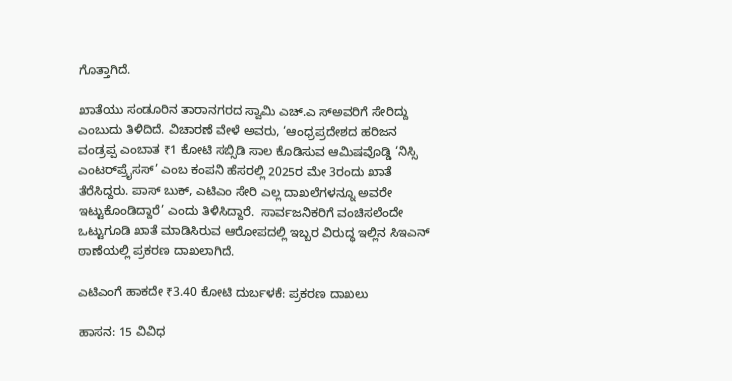ಗೊತ್ತಾಗಿದೆ.

ಖಾತೆಯು ಸಂಡೂರಿನ ತಾರಾನಗರದ ಸ್ವಾಮಿ ಎಚ್.ಎ ಸ್ಅವರಿಗೆ ಸೇರಿದ್ದು ಎಂಬುದು ತಿಳಿದಿದೆ. ವಿಚಾರಣೆ ವೇಳೆ ಅವರು, ‘ಆಂಧ್ರಪ್ರದೇಶದ ಹರಿಜನ ವಂಡ್ರಪ್ಪ ಎಂಬಾತ ₹1 ಕೋಟಿ ಸಬ್ಸಿಡಿ ಸಾಲ ಕೊಡಿಸುವ ಆಮಿಷವೊಡ್ಡಿ ‘ನಿಸ್ಸಿ ಎಂಟರ್‌ಪ್ರೈಸಸ್‌’ ಎಂಬ ಕಂಪನಿ ಹೆಸರಲ್ಲಿ 2025ರ ಮೇ 3ರಂದು ಖಾತೆ ತೆರೆಸಿದ್ದರು. ಪಾಸ್ ಬುಕ್‌, ಎಟಿಎಂ ಸೇರಿ ಎಲ್ಲ ದಾಖಲೆಗಳನ್ನೂ ಅವರೇ ಇಟ್ಟುಕೊಂಡಿದ್ದಾರೆ’ ಎಂದು ತಿಳಿಸಿದ್ದಾರೆ.  ಸಾರ್ವಜನಿಕರಿಗೆ ವಂಚಿಸಲೆಂದೇ ಒಟ್ಟುಗೂಡಿ ಖಾತೆ ಮಾಡಿಸಿರುವ ಆರೋಪದಲ್ಲಿ ಇಬ್ಬರ ವಿರುದ್ಧ ಇಲ್ಲಿನ ಸಿಇಎನ್ ಠಾಣೆಯಲ್ಲಿ ಪ್ರಕರಣ ದಾಖಲಾಗಿದೆ.

ಎಟಿಎಂಗೆ ಹಾಕದೇ ₹3.40 ಕೋಟಿ ದುರ್ಬಳಕೆ: ಪ್ರಕರಣ ದಾಖಲು

ಹಾಸನ: 15 ವಿವಿಧ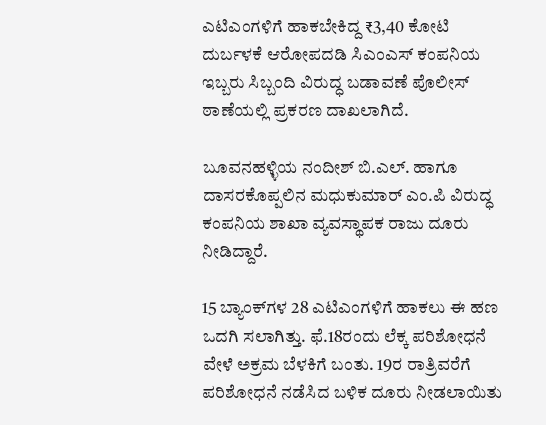ಎಟಿಎಂಗಳಿಗೆ ಹಾಕಬೇಕಿದ್ದ ₹3,40 ಕೋಟಿ ದುರ್ಬಳಕೆ ಆರೋಪದಡಿ ಸಿಎಂಎಸ್‌ ಕಂಪನಿಯ ಇಬ್ಬರು ಸಿಬ್ಬಂದಿ ವಿರುದ್ಧ ಬಡಾವಣೆ ಪೊಲೀಸ್ ಠಾಣೆಯಲ್ಲಿ ಪ್ರಕರಣ ದಾಖಲಾಗಿದೆ.

ಬೂವನಹಳ್ಳಿಯ ನಂದೀಶ್ ಬಿ.ಎಲ್. ಹಾಗೂ ದಾಸರಕೊಪ್ಪಲಿನ ಮಧುಕುಮಾರ್ ಎಂ.ಪಿ ವಿರುದ್ಧ ಕಂಪನಿಯ ಶಾಖಾ ವ್ಯವಸ್ಥಾಪಕ ರಾಜು ದೂರು ನೀಡಿದ್ದಾರೆ.

15 ಬ್ಯಾಂಕ್‍ಗಳ 28 ಎಟಿಎಂಗಳಿಗೆ ಹಾಕಲು ಈ ಹಣ ಒದಗಿ ಸಲಾಗಿತ್ತು. ಫೆ.18ರಂದು ಲೆಕ್ಕ ಪರಿಶೋಧನೆ ವೇಳೆ ಅಕ್ರಮ ಬೆಳಕಿಗೆ ಬಂತು. 19ರ ರಾತ್ರಿವರೆಗೆ ಪರಿಶೋಧನೆ ನಡೆಸಿದ ಬಳಿಕ ದೂರು ನೀಡಲಾಯಿತು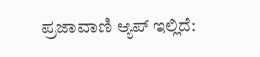ಪ್ರಜಾವಾಣಿ ಆ್ಯಪ್ ಇಲ್ಲಿದೆ: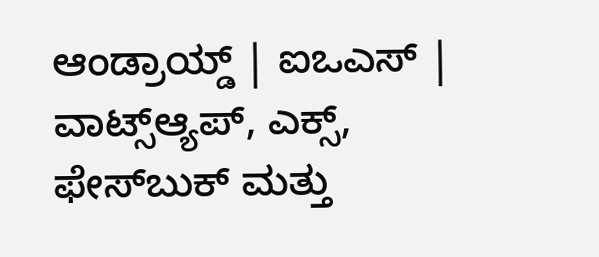ಆಂಡ್ರಾಯ್ಡ್ | ಐಒಎಸ್ | ವಾಟ್ಸ್ಆ್ಯಪ್, ಎಕ್ಸ್, ಫೇಸ್‌ಬುಕ್ ಮತ್ತು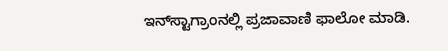ಇನ್‌ಸ್ಟಾಗ್ರಾಂನಲ್ಲಿ ಪ್ರಜಾವಾಣಿ ಫಾಲೋ ಮಾಡಿ.